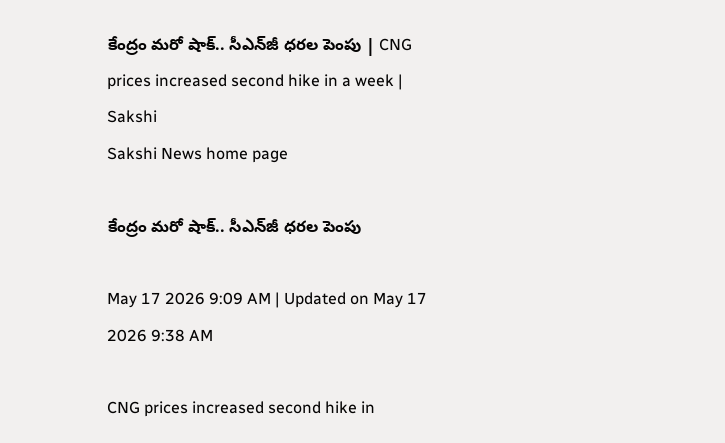కేంద్రం మరో షాక్‌.. సీఎన్‌జీ ధరల పెంపు | CNG prices increased second hike in a week | Sakshi
Sakshi News home page

కేంద్రం మరో షాక్‌.. సీఎన్‌జీ ధరల పెంపు

May 17 2026 9:09 AM | Updated on May 17 2026 9:38 AM

CNG prices increased second hike in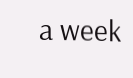a week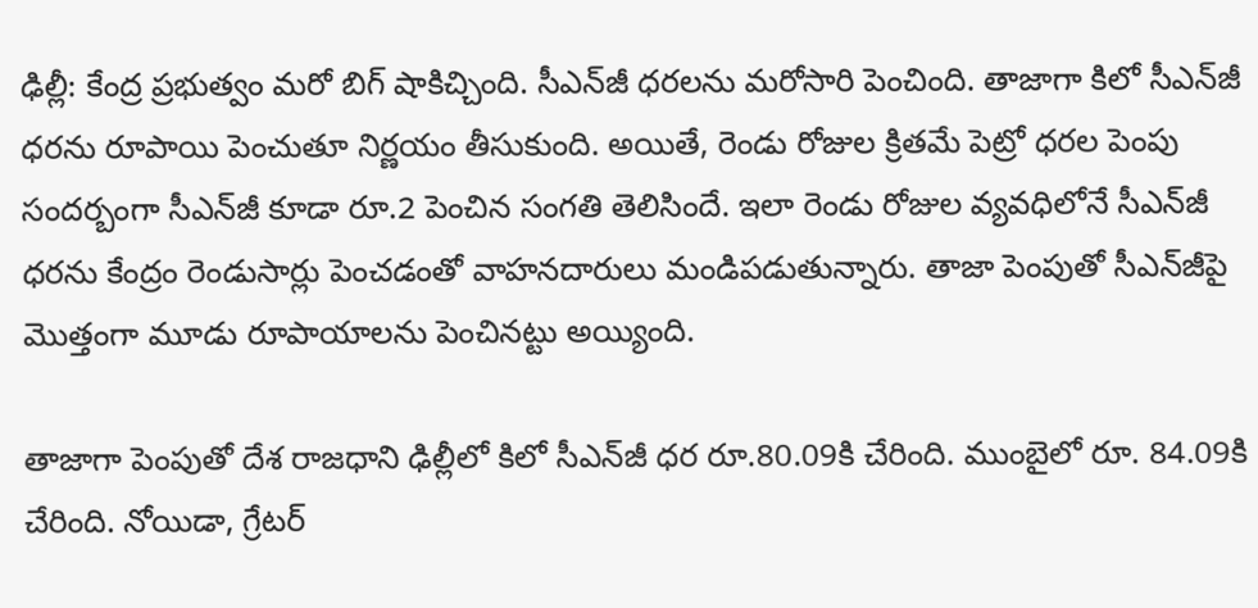ఢిల్లీ: కేంద్ర ప్రభుత్వం మరో బిగ్‌ షాకిచ్చింది. సీఎన్‌జీ ధరలను మరోసారి పెంచింది. తాజాగా కిలో సీఎన్‌జీ ధరను రూపాయి పెంచుతూ నిర్ణయం తీసుకుంది. అయితే, రెండు రోజుల క్రితమే పెట్రో ధరల పెంపు సందర్బంగా సీఎన్‌జీ కూడా రూ.2 పెంచిన సంగతి తెలిసిందే. ఇలా రెండు రోజుల వ్యవధిలోనే సీఎన్‌జీ ధరను కేంద్రం రెండుసార్లు పెంచడంతో వాహనదారులు మండిపడుతున్నారు. తాజా పెంపుతో సీఎన్‌జీపై మొత్తంగా మూడు రూపాయాలను పెంచినట్టు అయ్యింది.

తాజాగా పెంపుతో దేశ రాజధాని ఢిల్లీలో కిలో సీఎన్‌జీ ధర రూ.80.09కి చేరింది. ముంబైలో రూ. 84.09కి చేరింది. నోయిడా, గ్రేటర్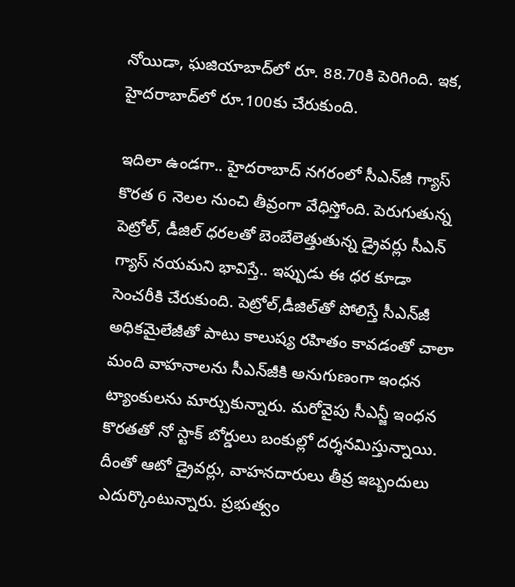నోయిడా, ఘజియాబాద్‌లో రూ. 88.70కి పెరిగింది. ఇక, హైదరాబాద్‌లో రూ.100కు చేరుకుంది.

ఇదిలా ఉండగా.. హైదరాబాద్‌ నగరంలో సీఎన్‌జీ గ్యాస్‌ కొరత 6 నెలల నుంచి తీవ్రంగా వేధిస్తోంది. పెరుగుతున్న పెట్రోల్‌, డీజిల్‌ ధరలతో బెంబేలెత్తుతున్న డ్రైవర్లు సీఎన్‌ గ్యాస్‌ నయమని భావిస్తే.. ఇప్పుడు ఈ ధర కూడా సెంచరీకి చేరుకుంది. పెట్రోల్‌,డీజిల్‌తో పోలిస్తే సీఎన్‌జీ అధికమైలేజీతో పాటు కాలుష్య రహితం కావడంతో చాలా మంది వాహనాలను సీఎన్‌జీకి అనుగుణంగా ఇంధన ట్యాంకులను మార్చుకున్నారు. మరోవైపు సీఎన్జీ ఇంధన కొరతతో నో స్టాక్‌ బోర్డులు బంకుల్లో దర్శనమిస్తున్నాయి. దీంతో ఆటో డ్రైవర్లు, వాహనదారులు తీవ్ర ఇబ్బందులు ఎదుర్కొంటున్నారు. ప్రభుత్వం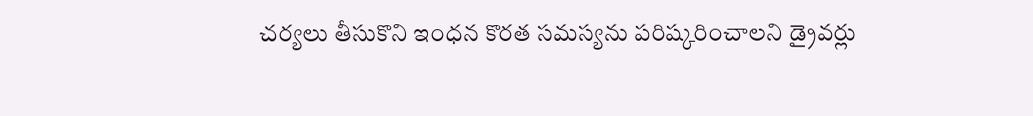చర్యలు తీసుకొని ఇంధన కొరత సమస్యను పరిష్కరించాలని డ్రైవర్లు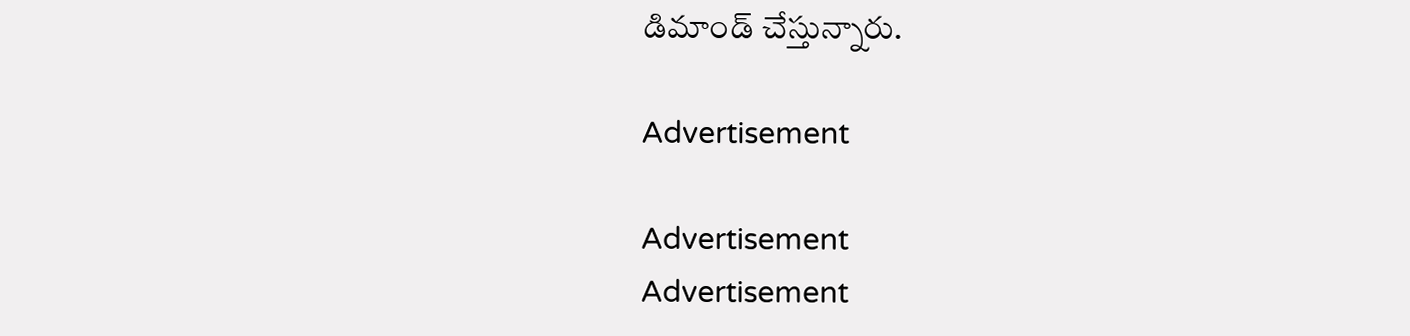డిమాండ్‌ చేస్తున్నారు.

Advertisement

Advertisement
Advertisement